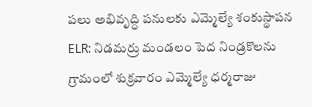పలు అభివృద్ధి పనులకు ఎమ్మెల్యే శంకుస్థాపన
ELR: నిడమర్రు మండలం పెద నిండ్రకొలను గ్రామంలో శుక్రవారం ఎమ్మెల్యే ధర్మరాజు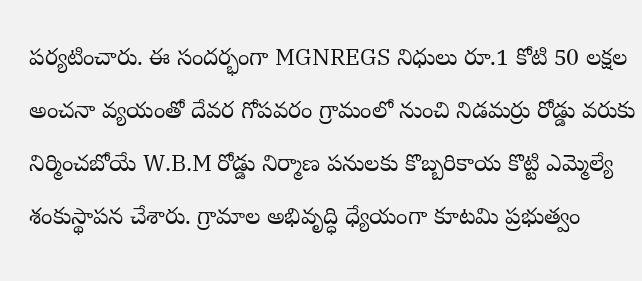పర్యటించారు. ఈ సందర్భంగా MGNREGS నిధులు రూ.1 కోటి 50 లక్షల అంచనా వ్యయంతో దేవర గోపవరం గ్రామంలో నుంచి నిడమర్రు రోడ్డు వరుకు నిర్మించబోయే W.B.M రోడ్డు నిర్మాణ పనులకు కొబ్బరికాయ కొట్టి ఎమ్మెల్యే శంకుస్థాపన చేశారు. గ్రామాల అభివృద్ధి ధ్యేయంగా కూటమి ప్రభుత్వం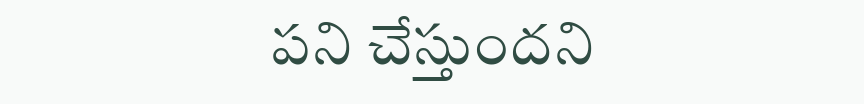పని చేస్తుందని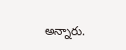అన్నారు.